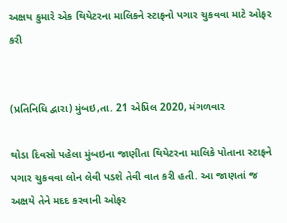અક્ષય કુમારે એક થિયેટરના માલિકને સ્ટાફનો પગાર ચુકવવા માટે ઓફર કરી


(પ્રતિનિધિ દ્વારા) મુંબઇ,તા. 21 એપ્રિલ 2020, મંગળવાર

થોડા દિવસો પહેલા મુંબઇના જાણીતા થિયેટરના માલિકે પોતાના સ્ટાફને પગાર ચુકવવા લોન લેવી પડશે તેવી વાત કરી હતી. આ જાણતાં જ અક્ષયે તેને મદદ કરવાની ઓફર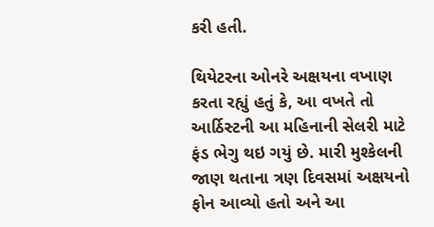કરી હતી.

થિયેટરના ઓનરે અક્ષયના વખાણ કરતા રહ્યું હતું કે, આ વખતે તો આર્ઠિસ્ટની આ મહિનાની સેલરી માટે ફંડ ભેગુ થઇ ગયું છે. મારી મુશ્કેલની જાણ થતાના ત્રણ દિવસમાં અક્ષયનો ફોન આવ્યો હતો અને આ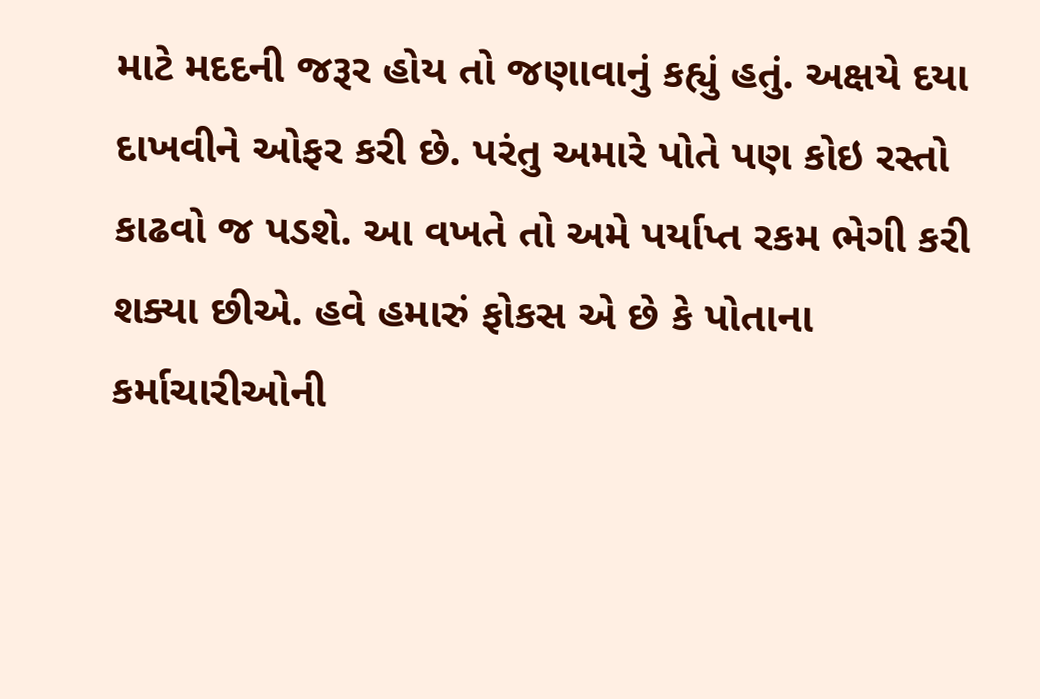માટે મદદની જરૂર હોય તો જણાવાનું કહ્યું હતું. અક્ષયે દયા દાખવીને ઓફર કરી છે. પરંતુ અમારે પોતે પણ કોઇ રસ્તો કાઢવો જ પડશે. આ વખતે તો અમે પર્યાપ્ત રકમ ભેગી કરી શક્યા છીએ. હવે હમારું ફોકસ એ છે કે પોતાના કર્માચારીઓની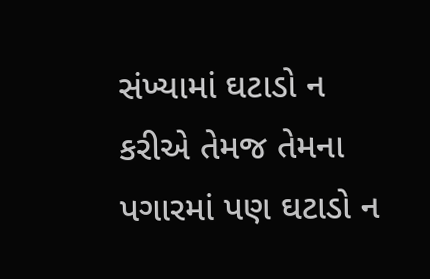સંખ્યામાં ઘટાડો ન કરીએ તેમજ તેમના પગારમાં પણ ઘટાડો ન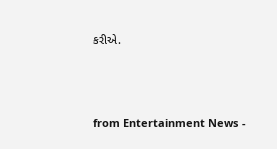કરીએ.



from Entertainment News -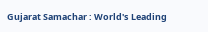Gujarat Samachar : World's Leading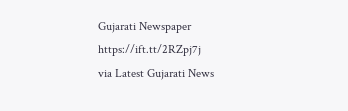Gujarati Newspaper https://ift.tt/2RZpj7j
via Latest Gujarati News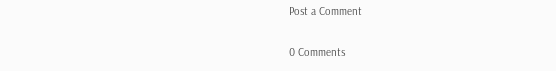Post a Comment

0 Comments